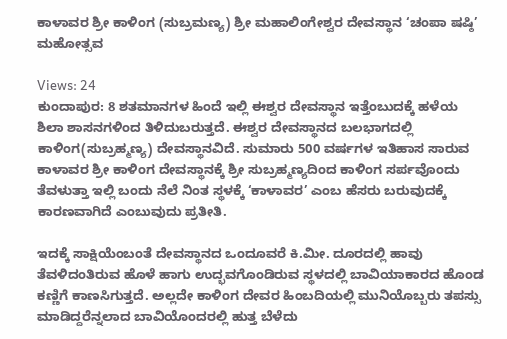ಕಾಳಾವರ ಶ್ರೀ ಕಾಳಿಂಗ (ಸುಬ್ರಮಣ್ಯ) ಶ್ರೀ ಮಹಾಲಿಂಗೇಶ್ವರ ದೇವಸ್ಥಾನ ‘ಚಂಪಾ ಷಷ್ಠಿ’ ಮಹೋತ್ಸವ

Views: 24
ಕುಂದಾಪುರ: 8 ಶತಮಾನಗಳ ಹಿಂದೆ ಇಲ್ಲಿ ಈಶ್ವರ ದೇವಸ್ಥಾನ ಇತ್ತೆಂಬುದಕ್ಕೆ ಹಳೆಯ ಶಿಲಾ ಶಾಸನಗಳಿಂದ ತಿಳಿದುಬರುತ್ತದೆ. ಈಶ್ವರ ದೇವಸ್ಥಾನದ ಬಲಭಾಗದಲ್ಲಿ ಕಾಳಿಂಗ(ಸುಬ್ರಹ್ಮಣ್ಯ) ದೇವಸ್ಥಾನವಿದೆ. ಸುಮಾರು 500 ವರ್ಷಗಳ ಇತಿಹಾಸ ಸಾರುವ ಕಾಳಾವರ ಶ್ರೀ ಕಾಳಿಂಗ ದೇವಸ್ಥಾನಕ್ಕೆ ಶ್ರೀ ಸುಬ್ರಹ್ಮಣ್ಯದಿಂದ ಕಾಳಿಂಗ ಸರ್ಪವೊಂದು ತೆವಳುತ್ತಾ ಇಲ್ಲಿ ಬಂದು ನೆಲೆ ನಿಂತ ಸ್ಥಳಕ್ಕೆ ‘ಕಾಳಾವರ’ ಎಂಬ ಹೆಸರು ಬರುವುದಕ್ಕೆ ಕಾರಣವಾಗಿದೆ ಎಂಬುವುದು ಪ್ರತೀತಿ.

ಇದಕ್ಕೆ ಸಾಕ್ಷಿಯೆಂಬಂತೆ ದೇವಸ್ಥಾನದ ಒಂದೂವರೆ ಕಿ.ಮೀ. ದೂರದಲ್ಲಿ ಹಾವು ತೆವಳಿದಂತಿರುವ ಹೊಳೆ ಹಾಗು ಉದ್ಭವಗೊಂಡಿರುವ ಸ್ಥಳದಲ್ಲಿ ಬಾವಿಯಾಕಾರದ ಹೊಂಡ ಕಣ್ಣಿಗೆ ಕಾಣಸಿಗುತ್ತದೆ. ಅಲ್ಲದೇ ಕಾಳಿಂಗ ದೇವರ ಹಿಂಬದಿಯಲ್ಲಿ ಮುನಿಯೊಬ್ಬರು ತಪಸ್ಸು ಮಾಡಿದ್ದರೆನ್ನಲಾದ ಬಾವಿಯೊಂದರಲ್ಲಿ ಹುತ್ತ ಬೆಳೆದು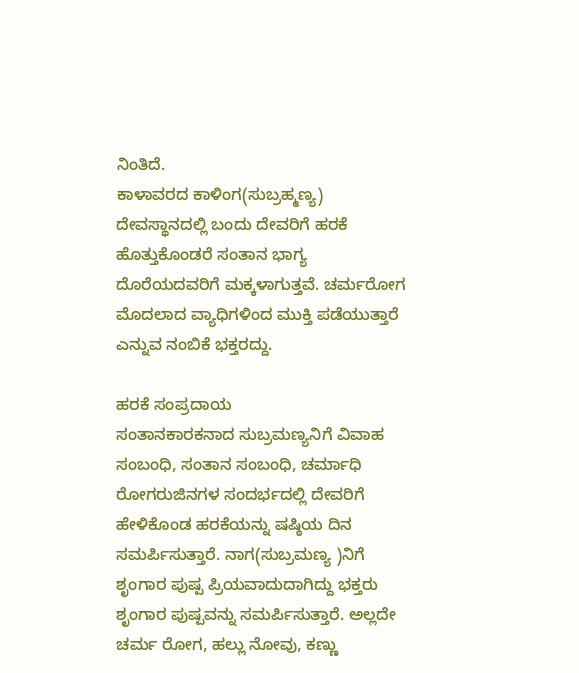ನಿಂತಿದೆ.
ಕಾಳಾವರದ ಕಾಳಿಂಗ(ಸುಬ್ರಹ್ಮಣ್ಯ) ದೇವಸ್ಥಾನದಲ್ಲಿ ಬಂದು ದೇವರಿಗೆ ಹರಕೆ ಹೊತ್ತುಕೊಂಡರೆ ಸಂತಾನ ಭಾಗ್ಯ ದೊರೆಯದವರಿಗೆ ಮಕ್ಕಳಾಗುತ್ತವೆ. ಚರ್ಮರೋಗ ಮೊದಲಾದ ವ್ಯಾಧಿಗಳಿಂದ ಮುಕ್ತಿ ಪಡೆಯುತ್ತಾರೆ ಎನ್ನುವ ನಂಬಿಕೆ ಭಕ್ತರದ್ದು.

ಹರಕೆ ಸಂಪ್ರದಾಯ
ಸಂತಾನಕಾರಕನಾದ ಸುಬ್ರಮಣ್ಯನಿಗೆ ವಿವಾಹ ಸಂಬಂಧಿ, ಸಂತಾನ ಸಂಬಂಧಿ, ಚರ್ಮಾಧಿ ರೋಗರುಜಿನಗಳ ಸಂದರ್ಭದಲ್ಲಿ ದೇವರಿಗೆ ಹೇಳಿಕೊಂಡ ಹರಕೆಯನ್ನು ಷಷ್ಠಿಯ ದಿನ ಸಮರ್ಪಿಸುತ್ತಾರೆ. ನಾಗ(ಸುಬ್ರಮಣ್ಯ )ನಿಗೆ ಶೃಂಗಾರ ಪುಷ್ಪ ಪ್ರಿಯವಾದುದಾಗಿದ್ದು ಭಕ್ತರು ಶೃಂಗಾರ ಪುಷ್ಪವನ್ನು ಸಮರ್ಪಿಸುತ್ತಾರೆ. ಅಲ್ಲದೇ ಚರ್ಮ ರೋಗ, ಹಲ್ಲು ನೋವು, ಕಣ್ಣು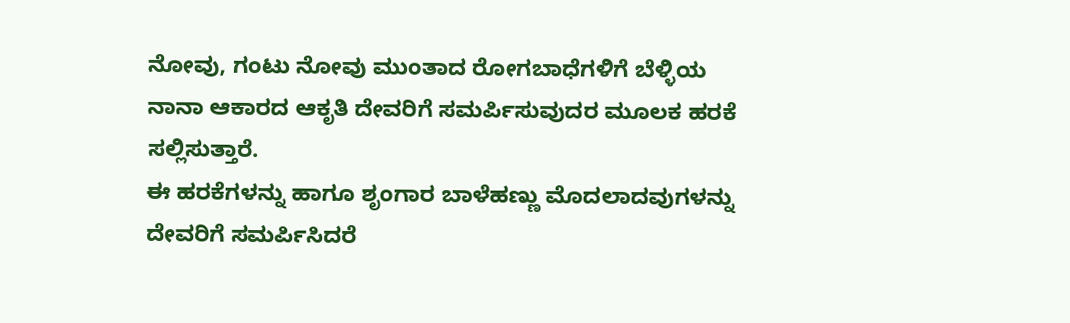ನೋವು, ಗಂಟು ನೋವು ಮುಂತಾದ ರೋಗಬಾಧೆಗಳಿಗೆ ಬೆಳ್ಳಿಯ ನಾನಾ ಆಕಾರದ ಆಕೃತಿ ದೇವರಿಗೆ ಸಮರ್ಪಿಸುವುದರ ಮೂಲಕ ಹರಕೆ ಸಲ್ಲಿಸುತ್ತಾರೆ.
ಈ ಹರಕೆಗಳನ್ನು ಹಾಗೂ ಶೃಂಗಾರ ಬಾಳೆಹಣ್ಣು ಮೊದಲಾದವುಗಳನ್ನು ದೇವರಿಗೆ ಸಮರ್ಪಿಸಿದರೆ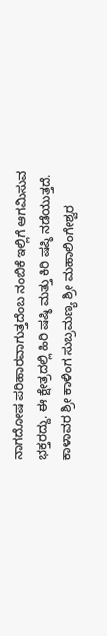ನಾಗದೋಷ ಪರಿಹಾರವಾಗುತ್ತದೆಂಬ ನಂಬಿಕೆ ಇಲ್ಲಿಗೆ ಆಗಮಿಸುವ ಭಕ್ತರದ್ದು. ಈ ಕ್ಷೇತ್ರದಲ್ಲಿ ಹಿರಿ ಷಷ್ಠಿ ಮತ್ತು ಕಿರಿ ಷಪ್ಠಿ ನಡೆಯುತ್ತದೆ.
ಕಾಳಾವರ ಶ್ರೀ ಕಾಳಿಂಗ ಸುಬ್ರಮಣ್ಯ ಶ್ರೀ ಮಹಾಲಿಂಗೇಶ್ವರ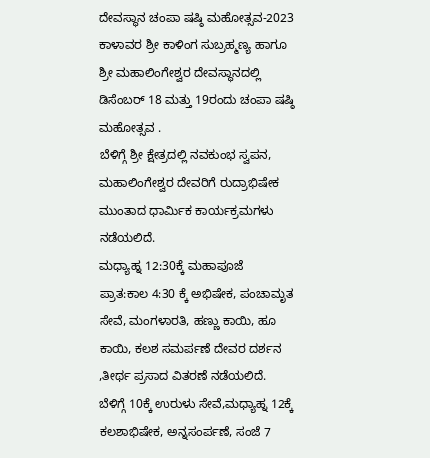ದೇವಸ್ಥಾನ ಚಂಪಾ ಷಷ್ಠಿ ಮಹೋತ್ಸವ-2023
ಕಾಳಾವರ ಶ್ರೀ ಕಾಳಿಂಗ ಸುಬ್ರಹ್ಮಣ್ಯ ಹಾಗೂ ಶ್ರೀ ಮಹಾಲಿಂಗೇಶ್ವರ ದೇವಸ್ಥಾನದಲ್ಲಿ ಡಿಸೆಂಬರ್ 18 ಮತ್ತು 19ರಂದು ಚಂಪಾ ಷಷ್ಠಿ ಮಹೋತ್ಸವ .
ಬೆಳಿಗ್ಗೆ ಶ್ರೀ ಕ್ಷೇತ್ರದಲ್ಲಿ ನವಕುಂಭ ಸ್ವಪನ, ಮಹಾಲಿಂಗೇಶ್ವರ ದೇವರಿಗೆ ರುದ್ರಾಭಿಷೇಕ ಮುಂತಾದ ಧಾರ್ಮಿಕ ಕಾರ್ಯಕ್ರಮಗಳು ನಡೆಯಲಿದೆ.
ಮಧ್ಯಾಹ್ನ 12:30ಕ್ಕೆ ಮಹಾಪೂಜೆ ಪ್ರಾತ:ಕಾಲ 4:30 ಕ್ಕೆ ಅಭಿಷೇಕ, ಪಂಚಾಮೃತ ಸೇವೆ, ಮಂಗಳಾರತಿ, ಹಣ್ಣು ಕಾಯಿ, ಹೂ ಕಾಯಿ, ಕಲಶ ಸಮರ್ಪಣೆ ದೇವರ ದರ್ಶನ ,ತೀರ್ಥ ಪ್ರಸಾದ ವಿತರಣೆ ನಡೆಯಲಿದೆ.
ಬೆಳಿಗ್ಗೆ 10ಕ್ಕೆ ಉರುಳು ಸೇವೆ,ಮಧ್ಯಾಹ್ನ 12ಕ್ಕೆ ಕಲಶಾಭಿಷೇಕ, ಅನ್ನಸಂರ್ಪಣೆ, ಸಂಜೆ 7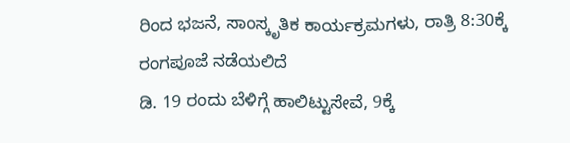ರಿಂದ ಭಜನೆ, ಸಾಂಸ್ಕೃತಿಕ ಕಾರ್ಯಕ್ರಮಗಳು, ರಾತ್ರಿ 8:30ಕ್ಕೆ ರಂಗಪೂಜೆ ನಡೆಯಲಿದೆ
ಡಿ. 19 ರಂದು ಬೆಳಿಗ್ಗೆ ಹಾಲಿಟ್ಟುಸೇವೆ, 9ಕ್ಕೆ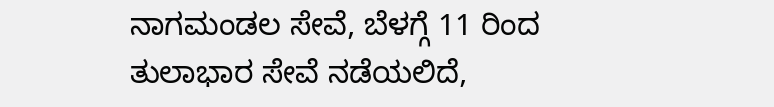ನಾಗಮಂಡಲ ಸೇವೆ, ಬೆಳಗ್ಗೆ 11 ರಿಂದ ತುಲಾಭಾರ ಸೇವೆ ನಡೆಯಲಿದೆ,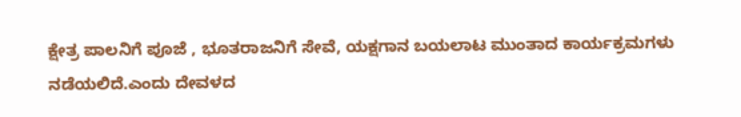ಕ್ಷೇತ್ರ ಪಾಲನಿಗೆ ಪೂಜೆ , ಭೂತರಾಜನಿಗೆ ಸೇವೆ, ಯಕ್ಷಗಾನ ಬಯಲಾಟ ಮುಂತಾದ ಕಾರ್ಯಕ್ರಮಗಳು ನಡೆಯಲಿದೆ.ಎಂದು ದೇವಳದ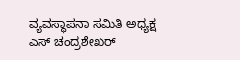ವ್ಯವಸ್ಥಾಪನಾ ಸಮಿತಿ ಅಧ್ಯಕ್ಷ ಎಸ್ ಚಂದ್ರಶೇಖರ್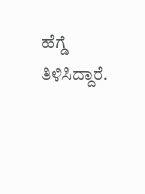ಹೆಗ್ಡೆ ತಿಳಿಸಿದ್ದಾರೆ.